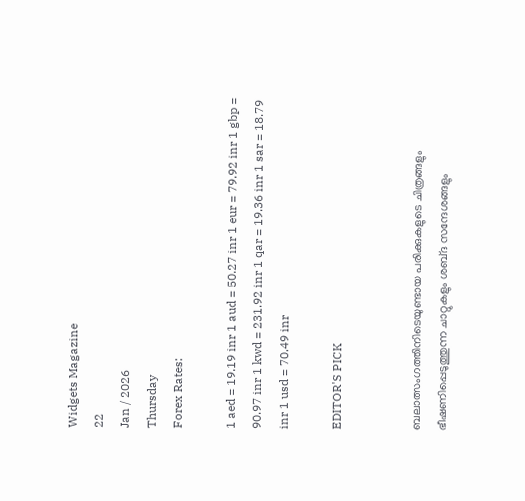Widgets Magazine
22
Jan / 2026
Thursday
Forex Rates:

1 aed = 19.19 inr 1 aud = 50.27 inr 1 eur = 79.92 inr 1 gbp = 90.97 inr 1 kwd = 231.92 inr 1 qar = 19.36 inr 1 sar = 18.79 inr 1 usd = 70.49 inr

EDITOR'S PICK


ബലാത്സംഗത്തിനിടെയുണ്ടായ പരിക്കുകളുടെ ചിത്രങ്ങളും ഭീഷണിപ്പെടുത്തുന്ന ചാറ്റുകളും ശബ്‌ദ സന്ദേശങ്ങളും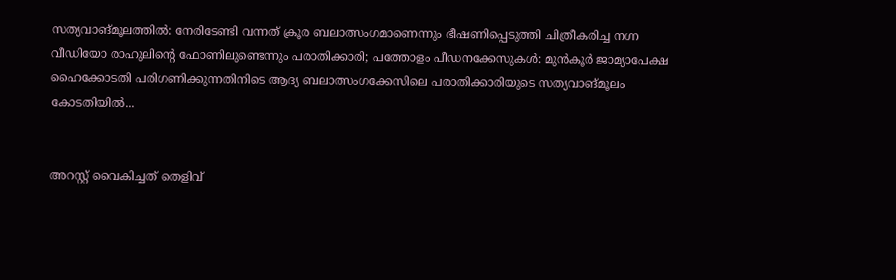സത്യവാങ്‌മൂലത്തിൽ: നേരിടേണ്ടി വന്നത് ക്രൂര ബലാത്സംഗമാണെന്നും ഭീഷണിപ്പെടുത്തി ചിത്രീകരിച്ച നഗ്ന വീഡിയോ രാഹുലിന്റെ ഫോണിലുണ്ടെന്നും പരാതിക്കാരി; പത്തോളം പീഡനക്കേസുകൾ: മുൻകൂർ ജാമ്യാപേക്ഷ ഹൈക്കോടതി പരിഗണിക്കുന്നതിനിടെ ആദ്യ ബലാത്സംഗക്കേസിലെ പരാതിക്കാരിയുടെ സത്യവാങ്മൂലം കോടതിയിൽ...


അറസ്റ്റ് വൈകിച്ചത് തെളിവ്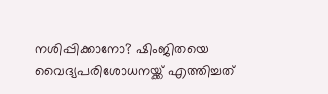നശിപ്പിക്കാനോ? ഷിംജിതയെ വൈദ്യപരിശോധനയ്ക്ക് എത്തിച്ചത്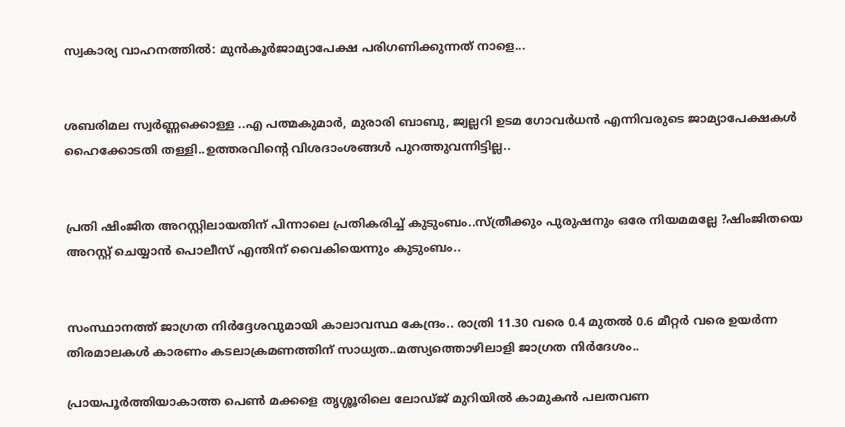സ്വകാര്യ വാഹനത്തില്‍: മുൻകൂർജാമ്യാപേക്ഷ പരിഗണിക്കുന്നത് നാളെ...


ശബരിമല സ്വർണ്ണക്കൊള്ള ..എ പത്മകുമാർ, മുരാരി ബാബു, ജ്വല്ലറി ഉടമ ഗോവർധൻ എന്നിവരുടെ ജാമ്യാപേക്ഷകൾ ഹൈക്കോടതി തള്ളി..ഉത്തരവിന്റെ വിശദാംശങ്ങൾ പുറത്തുവന്നിട്ടില്ല..


പ്രതി ഷിംജിത അറസ്റ്റിലായതിന് പിന്നാലെ പ്രതികരിച്ച് കുടുംബം..സ്ത്രീക്കും പുരുഷനും ഒരേ നിയമമല്ലേ ?ഷിംജിതയെ അറസ്റ്റ് ചെയ്യാൻ പൊലീസ് എന്തിന് വൈകിയെന്നും കുടുംബം..


സംസ്ഥാനത്ത് ജാഗ്രത നിർദ്ദേശവുമായി കാലാവസ്ഥ കേന്ദ്രം.. രാത്രി 11.30 വരെ 0.4 മുതൽ 0.6 മീറ്റർ വരെ ഉയർന്ന തിരമാലകൾ കാരണം കടലാക്രമണത്തിന് സാധ്യത..മത്സ്യത്തൊഴിലാളി ജാഗ്രത നിർദേശം..

പ്രായപൂര്‍ത്തിയാകാത്ത പെൺ മക്കളെ തൃശ്ശൂരിലെ ലോഡ്ജ് മുറിയിൽ കാമുകന്‍ പലതവണ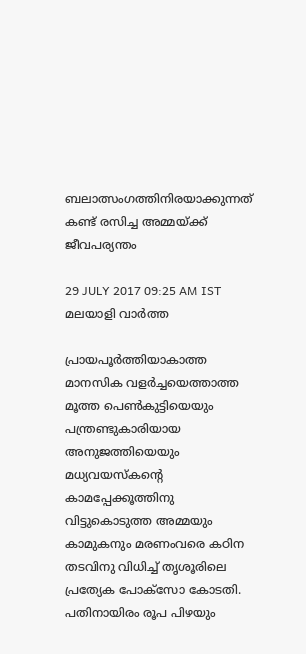ബലാത്സംഗത്തിനിരയാക്കുന്നത് കണ്ട് രസിച്ച അമ്മയ്ക്ക് ജീവപര്യന്തം

29 JULY 2017 09:25 AM IST
മലയാളി വാര്‍ത്ത

പ്രായപൂര്‍ത്തിയാകാത്ത മാനസിക വളര്‍ച്ചയെത്താത്ത മൂത്ത പെണ്‍കുട്ടിയെയും പന്ത്രണ്ടുകാരിയായ അനുജത്തിയെയും മധ്യവയസ്‌കന്റെ കാമപ്പേക്കൂത്തിനു വിട്ടുകൊടുത്ത അമ്മയും കാമുകനും മരണംവരെ കഠിന തടവിനു വിധിച്ച് തൃശൂരിലെ പ്രത്യേക പോക്‌സോ കോടതി. പതിനായിരം രൂപ പിഴയും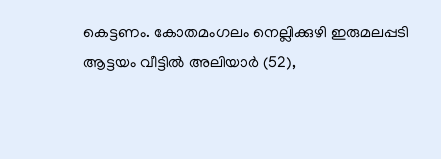കെട്ടണം. കോതമംഗലം നെല്ലിക്കുഴി ഇരുമലപ്പടി ആട്ടയം വീട്ടില്‍ അലിയാര്‍ (52),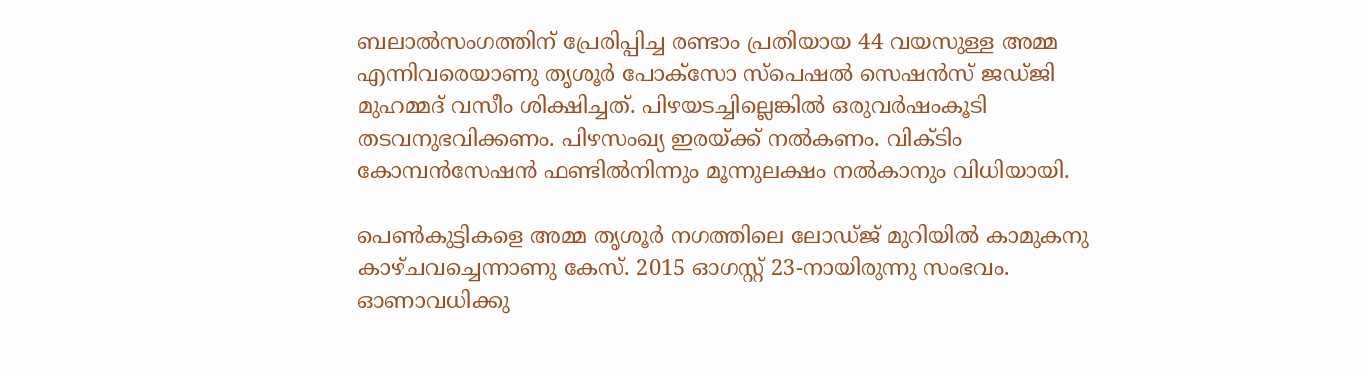ബലാല്‍സംഗത്തിന് പ്രേരിപ്പിച്ച രണ്ടാം പ്രതിയായ 44 വയസുള്ള അമ്മ എന്നിവരെയാണു തൃശൂര്‍ പോക്‌സോ സ്‌പെഷല്‍ സെഷന്‍സ് ജഡ്ജി മുഹമ്മദ് വസീം ശിക്ഷിച്ചത്. പിഴയടച്ചില്ലെങ്കില്‍ ഒരുവര്‍ഷംകൂടി തടവനുഭവിക്കണം. പിഴസംഖ്യ ഇരയ്ക്ക് നല്‍കണം. വിക്ടിം കോമ്പന്‍സേഷന്‍ ഫണ്ടില്‍നിന്നും മൂന്നുലക്ഷം നല്‍കാനും വിധിയായി.

പെണ്‍കുട്ടികളെ അമ്മ തൃശൂര്‍ നഗത്തിലെ ലോഡ്ജ് മുറിയില്‍ കാമുകനു കാഴ്ചവച്ചെന്നാണു കേസ്. 2015 ഓഗസ്റ്റ് 23-നായിരുന്നു സംഭവം. ഓണാവധിക്കു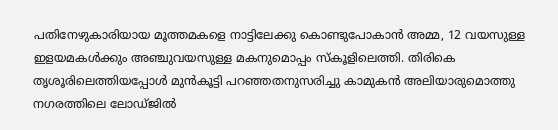പതിനേഴുകാരിയായ മൂത്തമകളെ നാട്ടിലേക്കു കൊണ്ടുപോകാന്‍ അമ്മ, 12 വയസുള്ള ഇളയമകള്‍ക്കും അഞ്ചുവയസുള്ള മകനുമൊപ്പം സ്‌കൂളിലെത്തി. തിരികെ തൃശൂരിലെത്തിയപ്പോള്‍ മുന്‍കൂട്ടി പറഞ്ഞതനുസരിച്ചു കാമുകന്‍ അലിയാരുമൊത്തു നഗരത്തിലെ ലോഡ്ജില്‍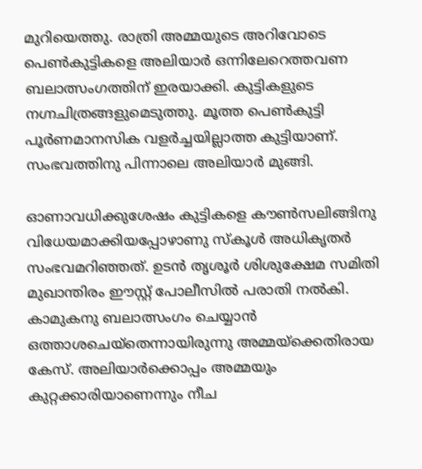മുറിയെത്തു. രാത്രി അമ്മയുടെ അറിവോടെ പെണ്‍കുട്ടികളെ അലിയാര്‍ ഒന്നിലേറെത്തവണ ബലാത്സംഗത്തിന് ഇരയാക്കി. കുട്ടികളുടെ നഗ്നചിത്രങ്ങളുമെടുത്തു. മൂത്ത പെണ്‍കുട്ടി പൂര്‍ണമാനസിക വളര്‍ച്ചയില്ലാത്ത കുട്ടിയാണ്. സംഭവത്തിനു പിന്നാലെ അലിയാര്‍ മുങ്ങി.

ഓണാവധിക്കുശേഷം കുട്ടികളെ കൗണ്‍സലിങ്ങിനു വിധേയമാക്കിയപ്പോഴാണു സ്‌കൂള്‍ അധികൃതര്‍ സംഭവമറിഞ്ഞത്. ഉടന്‍ തൃശൂര്‍ ശിശുക്ഷേമ സമിതി മുഖാന്തിരം ഈസ്റ്റ് പോലീസില്‍ പരാതി നല്‍കി. കാമുകനു ബലാത്സംഗം ചെയ്യാന്‍ ഒത്താശചെയ്‌തെന്നായിരുന്നു അമ്മയ്‌ക്കെതിരായ കേസ്. അലിയാര്‍ക്കൊപ്പം അമ്മയും കുറ്റക്കാരിയാണെന്നും നീച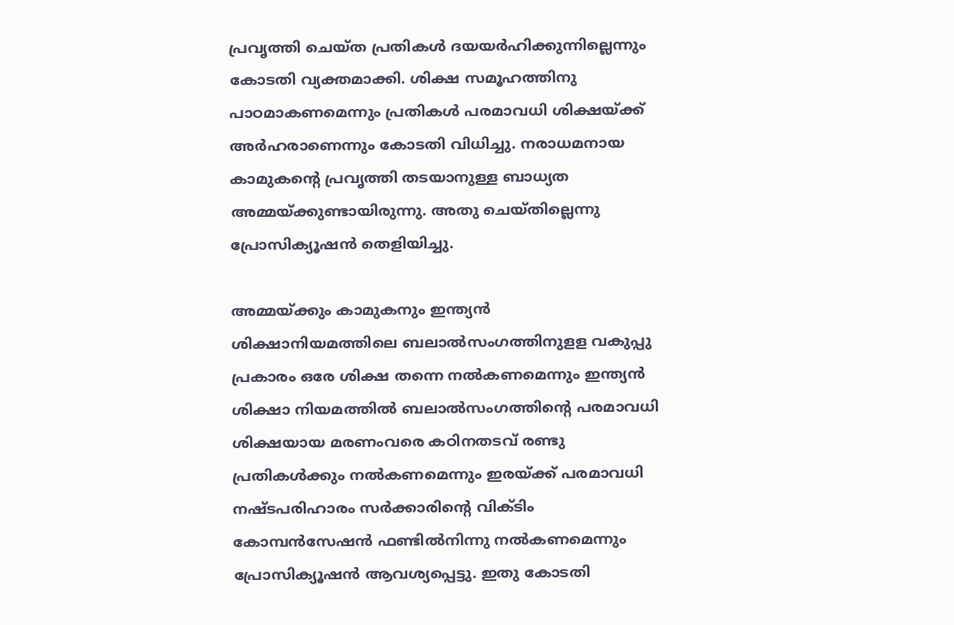പ്രവൃത്തി ചെയ്ത പ്രതികള്‍ ദയയര്‍ഹിക്കുന്നില്ലെന്നും കോടതി വ്യക്തമാക്കി. ശിക്ഷ സമൂഹത്തിനു പാഠമാകണമെന്നും പ്രതികള്‍ പരമാവധി ശിക്ഷയ്ക്ക് അര്‍ഹരാണെന്നും കോടതി വിധിച്ചു. നരാധമനായ കാമുകന്റെ പ്രവൃത്തി തടയാനുള്ള ബാധ്യത അമ്മയ്ക്കുണ്ടായിരുന്നു. അതു ചെയ്തില്ലെന്നു പ്രോസിക്യൂഷന്‍ തെളിയിച്ചു.

അമ്മയ്ക്കും കാമുകനും ഇന്ത്യന്‍ ശിക്ഷാനിയമത്തിലെ ബലാല്‍സംഗത്തിനുളള വകുപ്പു പ്രകാരം ഒരേ ശിക്ഷ തന്നെ നല്‍കണമെന്നും ഇന്ത്യന്‍ ശിക്ഷാ നിയമത്തില്‍ ബലാല്‍സംഗത്തിന്റെ പരമാവധി ശിക്ഷയായ മരണംവരെ കഠിനതടവ് രണ്ടു പ്രതികള്‍ക്കും നല്‍കണമെന്നും ഇരയ്ക്ക് പരമാവധി നഷ്ടപരിഹാരം സര്‍ക്കാരിന്റെ വിക്ടിം കോമ്പന്‍സേഷന്‍ ഫണ്ടില്‍നിന്നു നല്‍കണമെന്നും പ്രോസിക്യൂഷന്‍ ആവശ്യപ്പെട്ടു. ഇതു കോടതി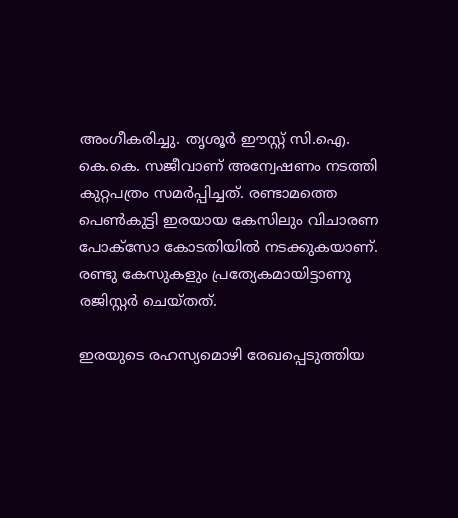അംഗീകരിച്ചു. തൃശൂര്‍ ഈസ്റ്റ് സി.ഐ. കെ.കെ. സജീവാണ് അന്വേഷണം നടത്തി കുറ്റപത്രം സമര്‍പ്പിച്ചത്. രണ്ടാമത്തെ പെണ്‍കുട്ടി ഇരയായ കേസിലും വിചാരണ പോക്‌സോ കോടതിയില്‍ നടക്കുകയാണ്. രണ്ടു കേസുകളും പ്രത്യേകമായിട്ടാണു രജിസ്റ്റര്‍ ചെയ്തത്.

ഇരയുടെ രഹസ്യമൊഴി രേഖപ്പെടുത്തിയ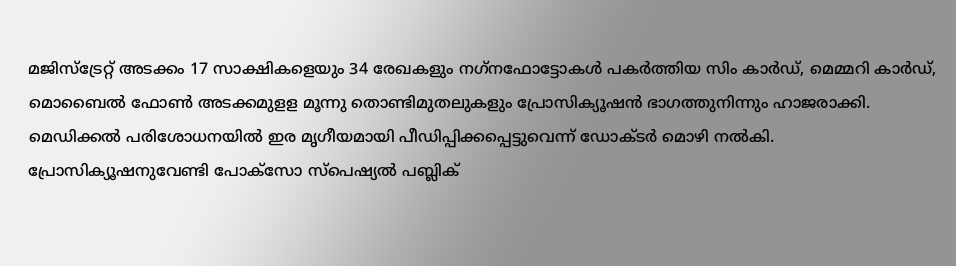മജിസ്‌ട്രേറ്റ് അടക്കം 17 സാക്ഷികളെയും 34 രേഖകളും നഗ്‌നഫോട്ടോകള്‍ പകര്‍ത്തിയ സിം കാര്‍ഡ്, മെമ്മറി കാര്‍ഡ്, മൊബൈല്‍ ഫോണ്‍ അടക്കമുളള മൂന്നു തൊണ്ടിമുതലുകളും പ്രോസിക്യൂഷന്‍ ഭാഗത്തുനിന്നും ഹാജരാക്കി. മെഡിക്കല്‍ പരിശോധനയില്‍ ഇര മൃഗീയമായി പീഡിപ്പിക്കപ്പെട്ടുവെന്ന് ഡോക്ടര്‍ മൊഴി നല്‍കി. പ്രോസിക്യൂഷനുവേണ്ടി പോക്‌സോ സ്‌പെഷ്യല്‍ പബ്ലിക്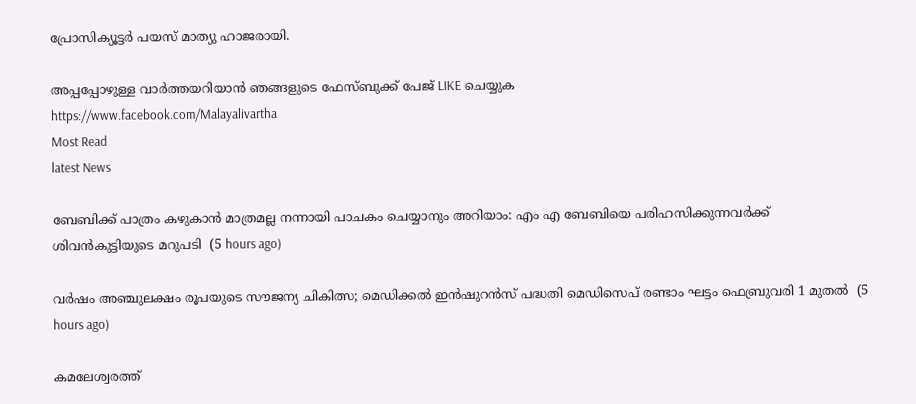പ്രോസിക്യൂട്ടര്‍ പയസ് മാത്യു ഹാജരായി.

അപ്പപ്പോഴുള്ള വാര്‍ത്തയറിയാന്‍ ഞങ്ങളുടെ ഫേസ്‌ബുക്ക്‌ പേജ് LIKE ചെയ്യുക
https://www.facebook.com/Malayalivartha
Most Read
latest News

ബേബിക്ക് പാത്രം കഴുകാന്‍ മാത്രമല്ല നന്നായി പാചകം ചെയ്യാനും അറിയാം: എം എ ബേബിയെ പരിഹസിക്കുന്നവര്‍ക്ക് ശിവന്‍കുട്ടിയുടെ മറുപടി  (5 hours ago)

വര്‍ഷം അഞ്ചുലക്ഷം രൂപയുടെ സൗജന്യ ചികിത്സ; മെഡിക്കല്‍ ഇന്‍ഷുറന്‍സ് പദ്ധതി മെഡിസെപ് രണ്ടാം ഘട്ടം ഫെബ്രുവരി 1 മുതല്‍  (5 hours ago)

കമലേശ്വരത്ത്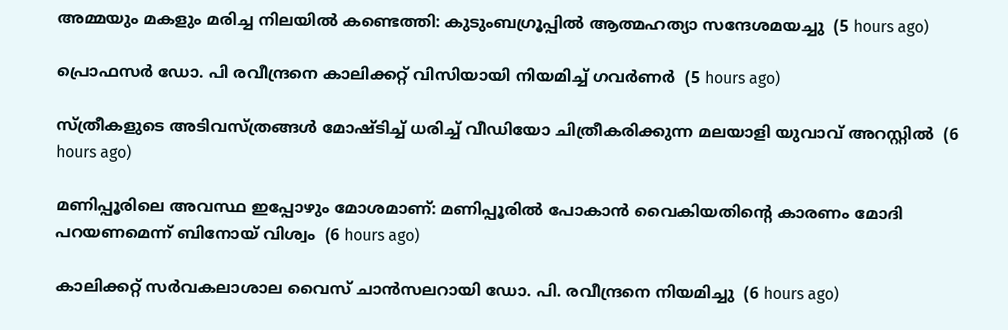അമ്മയും മകളും മരിച്ച നിലയില്‍ കണ്ടെത്തി: കുടുംബഗ്രൂപ്പില്‍ ആത്മഹത്യാ സന്ദേശമയച്ചു  (5 hours ago)

പ്രൊഫസര്‍ ഡോ. പി രവീന്ദ്രനെ കാലിക്കറ്റ് വിസിയായി നിയമിച്ച് ഗവര്‍ണര്‍  (5 hours ago)

സ്ത്രീകളുടെ അടിവസ്ത്രങ്ങള്‍ മോഷ്ടിച്ച് ധരിച്ച് വീഡിയോ ചിത്രീകരിക്കുന്ന മലയാളി യുവാവ് അറസ്റ്റില്‍  (6 hours ago)

മണിപ്പൂരിലെ അവസ്ഥ ഇപ്പോഴും മോശമാണ്: മണിപ്പൂരില്‍ പോകാന്‍ വൈകിയതിന്റെ കാരണം മോദി പറയണമെന്ന് ബിനോയ് വിശ്വം  (6 hours ago)

കാലിക്കറ്റ് സർവകലാശാല വൈസ് ചാൻസലറായി ഡോ. പി. രവീന്ദ്രനെ നിയമിച്ചു  (6 hours ago)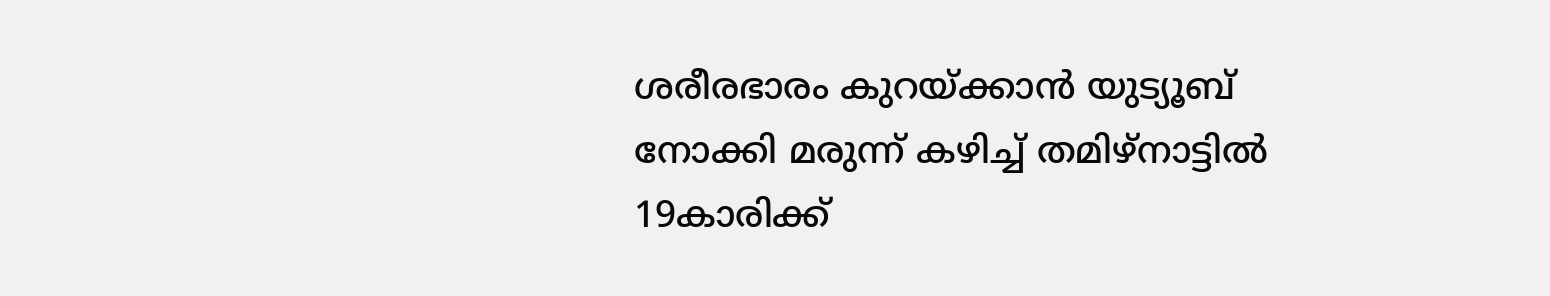ശരീരഭാരം കുറയ്ക്കാന്‍ യുട്യൂബ് നോക്കി മരുന്ന് കഴിച്ച് തമിഴ്‌നാട്ടില്‍ 19കാരിക്ക്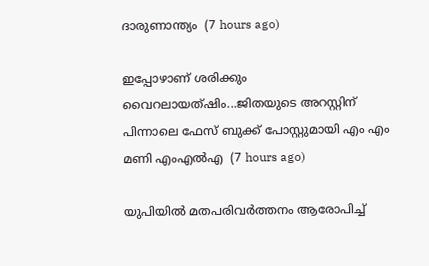ദാരുണാന്ത്യം  (7 hours ago)

ഇപ്പോഴാണ് ശരിക്കും വൈറലായത്ഷിം...ജിതയുടെ അറസ്റ്റിന് പിന്നാലെ ഫേസ് ബുക്ക് പോസ്റ്റുമായി എം എം മണി എംഎല്‍എ  (7 hours ago)

യുപിയില്‍ മതപരിവര്‍ത്തനം ആരോപിച്ച്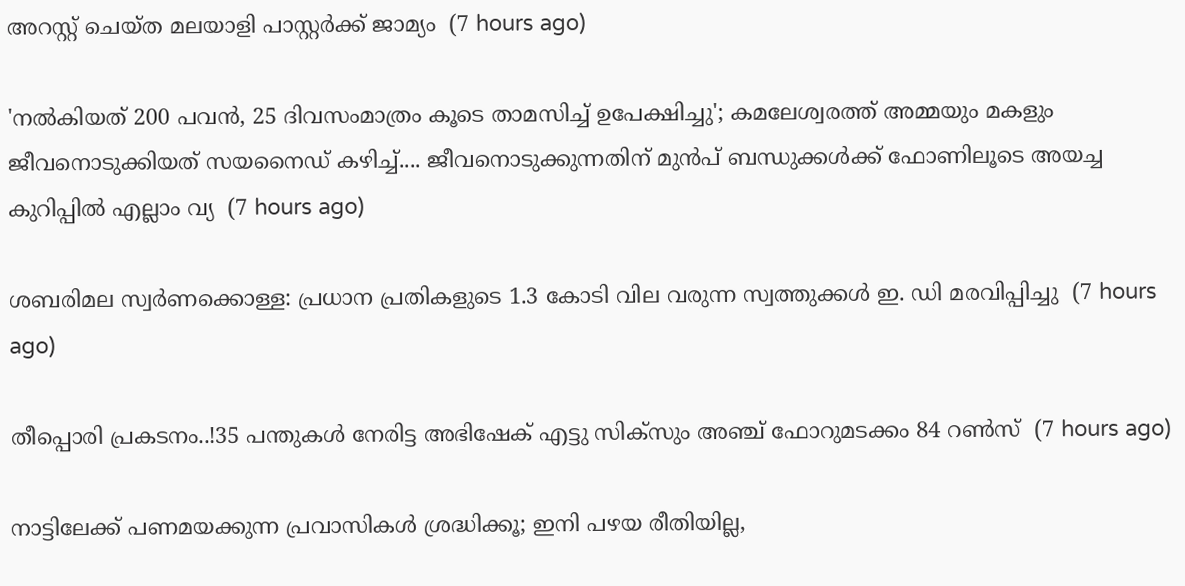അറസ്റ്റ് ചെയ്ത മലയാളി പാസ്റ്റര്‍ക്ക് ജാമ്യം  (7 hours ago)

'നൽകിയത് 200 പവൻ, 25 ദിവസംമാത്രം കൂടെ താമസിച്ച് ഉപേക്ഷിച്ചു'; കമലേശ്വരത്ത് അമ്മയും മകളും ജീവനൊടുക്കിയത് സയനൈഡ് കഴിച്ച്.... ജീവനൊടുക്കുന്നതിന് മുൻപ് ബന്ധുക്കൾക്ക് ഫോണിലൂടെ അയച്ച കുറിപ്പിൽ എല്ലാം വ്യ  (7 hours ago)

ശബരിമല സ്വര്‍ണക്കൊള്ള: പ്രധാന പ്രതികളുടെ 1.3 കോടി വില വരുന്ന സ്വത്തുക്കള്‍ ഇ. ഡി മരവിപ്പിച്ചു  (7 hours ago)

തീപ്പൊരി പ്രകടനം..!35 പന്തുകൾ നേരിട്ട അഭിഷേക് എട്ടു സിക്‌സും അഞ്ച് ഫോറുമടക്കം 84 റൺസ്  (7 hours ago)

നാട്ടിലേക്ക് പണമയക്കുന്ന പ്രവാസികൾ ശ്രദ്ധിക്കൂ; ഇനി പഴയ രീതിയില്ല,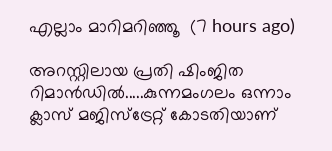എല്ലാം മാറിമറിഞ്ഞൂ  (7 hours ago)

അറസ്റ്റിലായ പ്രതി ഷിംജിത റിമാന്‍ഡില്‍.....കുന്നമംഗലം ഒന്നാം ക്ലാസ് മജിസ്‌ട്രേറ്റ് കോടതിയാണ്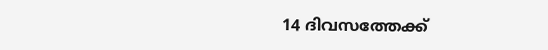14 ദിവസത്തേക്ക്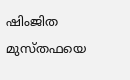ഷിംജിത മുസ്തഫയെ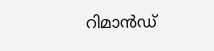റിമാന്‍ഡ്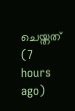ചെയ്തത്  (7 hours ago)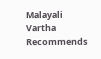Malayali Vartha Recommends